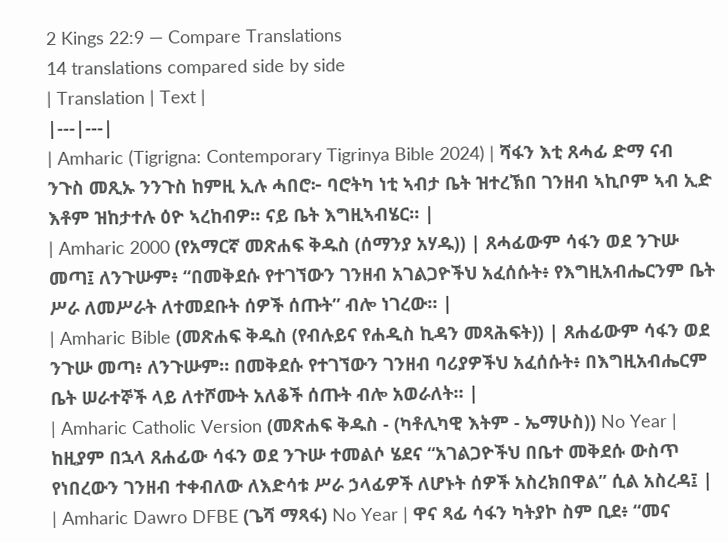2 Kings 22:9 — Compare Translations
14 translations compared side by side
| Translation | Text |
|---|---|
| Amharic (Tigrigna: Contemporary Tigrinya Bible 2024) | ሻፋን እቲ ጸሓፊ ድማ ናብ ንጉስ መጺኡ ንንጉስ ከምዚ ኢሉ ሓበሮ፦ ባሮትካ ነቲ ኣብታ ቤት ዝተረኽበ ገንዘብ ኣኪቦም ኣብ ኢድ እቶም ዝከታተሉ ዕዮ ኣረከብዎ። ናይ ቤት እግዚኣብሄር። |
| Amharic 2000 (የአማርኛ መጽሐፍ ቅዱስ (ሰማንያ አሃዱ)) | ጸሓፊውም ሳፋን ወደ ንጉሡ መጣ፤ ለንጉሡም፥ “በመቅደሱ የተገኘውን ገንዘብ አገልጋዮችህ አፈሰሱት፥ የእግዚአብሔርንም ቤት ሥራ ለመሥራት ለተመደቡት ሰዎች ሰጡት” ብሎ ነገረው። |
| Amharic Bible (መጽሐፍ ቅዱስ (የብሉይና የሐዲስ ኪዳን መጻሕፍት)) | ጸሐፊውም ሳፋን ወደ ንጉሡ መጣ፥ ለንጉሡም። በመቅደሱ የተገኘውን ገንዘብ ባሪያዎችህ አፈሰሱት፥ በእግዚአብሔርም ቤት ሠራተኞች ላይ ለተሾሙት አለቆች ሰጡት ብሎ አወራለት። |
| Amharic Catholic Version (መጽሐፍ ቅዱስ - (ካቶሊካዊ እትም - ኤማሁስ)) No Year | ከዚያም በኋላ ጸሐፊው ሳፋን ወደ ንጉሡ ተመልሶ ሄደና “አገልጋዮችህ በቤተ መቅደሱ ውስጥ የነበረውን ገንዘብ ተቀብለው ለእድሳቱ ሥራ ኃላፊዎች ለሆኑት ሰዎች አስረክበዋል” ሲል አስረዳ፤ |
| Amharic Dawro DFBE (ጌሻ ማጻፋ) No Year | ዋና ጻፊ ሳፋን ካትያኮ ስም ቢደ፥ “መና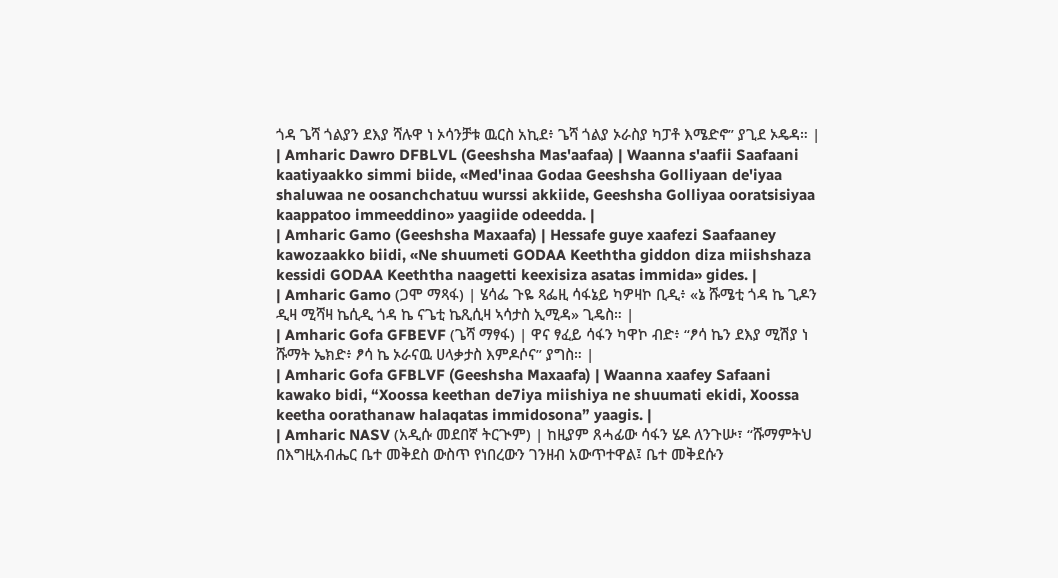ጎዳ ጌሻ ጎልያን ደእያ ሻሉዋ ነ ኦሳንቻቱ ዉርስ አኪደ፥ ጌሻ ጎልያ ኦራስያ ካፓቶ እሜድኖ” ያጊደ ኦዴዳ። |
| Amharic Dawro DFBLVL (Geeshsha Mas'aafaa) | Waanna s'aafii Saafaani kaatiyaakko simmi biide, «Med'inaa Godaa Geeshsha Golliyaan de'iyaa shaluwaa ne oosanchchatuu wurssi akkiide, Geeshsha Golliyaa ooratsisiyaa kaappatoo immeeddino» yaagiide odeedda. |
| Amharic Gamo (Geeshsha Maxaafa) | Hessafe guye xaafezi Saafaaney kawozaakko biidi, «Ne shuumeti GODAA Keeththa giddon diza miishshaza kessidi GODAA Keeththa naagetti keexisiza asatas immida» gides. |
| Amharic Gamo (ጋሞ ማጻፋ) | ሄሳፌ ጉዬ ጻፌዚ ሳፋኔይ ካዎዛኮ ቢዲ፥ «ኔ ሹሜቲ ጎዳ ኬ ጊዶን ዲዛ ሚሻዛ ኬሲዲ ጎዳ ኬ ናጌቲ ኬጺሲዛ ኣሳታስ ኢሚዳ» ጊዴስ። |
| Amharic Gofa GFBEVF (ጌሻ ማፃፋ) | ዋና ፃፈይ ሳፋን ካዋኮ ብድ፥ “ፆሳ ኬን ደእያ ሚሽያ ነ ሹማት ኤክድ፥ ፆሳ ኬ ኦራናዉ ሀላቃታስ እምዶሶና” ያግስ። |
| Amharic Gofa GFBLVF (Geeshsha Maxaafa) | Waanna xaafey Safaani kawako bidi, “Xoossa keethan de7iya miishiya ne shuumati ekidi, Xoossa keetha oorathanaw halaqatas immidosona” yaagis. |
| Amharic NASV (አዲሱ መደበኛ ትርጒም) | ከዚያም ጸሓፊው ሳፋን ሄዶ ለንጉሡ፣ “ሹማምትህ በእግዚአብሔር ቤተ መቅደስ ውስጥ የነበረውን ገንዘብ አውጥተዋል፤ ቤተ መቅደሱን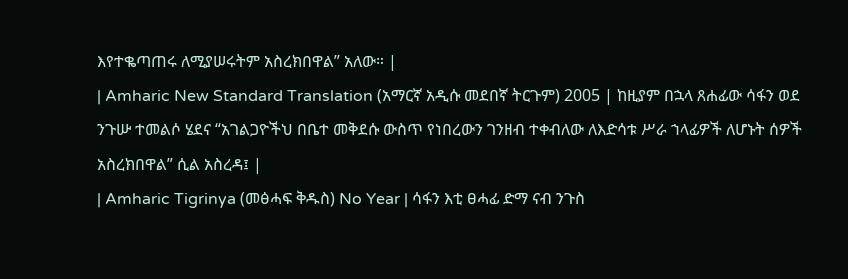እየተቈጣጠሩ ለሚያሠሩትም አስረክበዋል” አለው። |
| Amharic New Standard Translation (አማርኛ አዲሱ መደበኛ ትርጉም) 2005 | ከዚያም በኋላ ጸሐፊው ሳፋን ወደ ንጉሡ ተመልሶ ሄደና “አገልጋዮችህ በቤተ መቅደሱ ውስጥ የነበረውን ገንዘብ ተቀብለው ለእድሳቱ ሥራ ኀላፊዎች ለሆኑት ሰዎች አስረክበዋል” ሲል አስረዳ፤ |
| Amharic Tigrinya (መፅሓፍ ቅዱስ) No Year | ሳፋን እቲ ፀሓፊ ድማ ናብ ንጉስ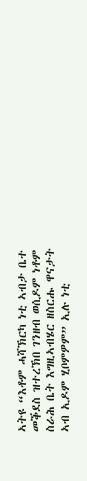ኣትዩ “እቶም ሓሻኽርካ ነቲ ኣብታ ቤተ መቕደስ ዝተረኽበ ገንዘብ ወሲዶም ነቶም ስራሕ ቤት እግዚኣብሄር ዘስርሑ ዋናታት ኣብ ኢዶም ሂቦምዎም” ኢሉ ነቲ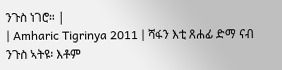ንጉስ ነገሮ። |
| Amharic Tigrinya 2011 | ሻፋን እቲ ጸሐፊ ድማ ናብ ንጉስ ኣትዩ፡ እቶም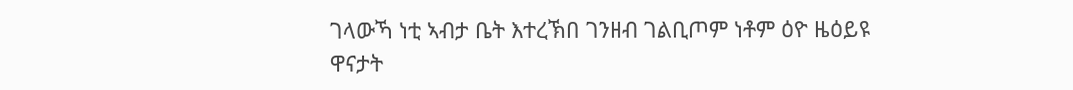ገላውኻ ነቲ ኣብታ ቤት እተረኽበ ገንዘብ ገልቢጦም ነቶም ዕዮ ዜዕይዩ ዋናታት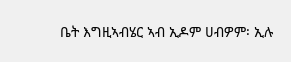ቤት እግዚኣብሄር ኣብ ኢዶም ሀብዎም፡ ኢሉ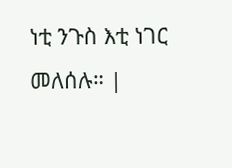ነቲ ንጉስ እቲ ነገር መለሰሉ። |